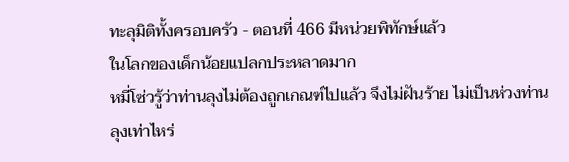ทะลุมิติทั้งครอบครัว - ตอนที่ 466 มีหน่วยพิทักษ์แล้ว
ในโลกของเด็กน้อยแปลกประหลาดมาก
หมี่โซ่วรู้ว่าท่านลุงไม่ต้องถูกเกณฑ์ไปแล้ว จึงไม่ฝันร้าย ไม่เป็นห่วงท่านลุงเท่าไหร่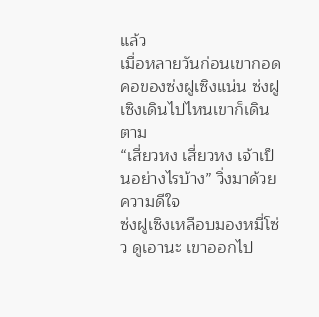แล้ว
เมื่อหลายวันก่อนเขากอดคอของซ่งฝูเซิงแน่น ซ่งฝูเซิงเดินไปไหนเขาก็เดินตาม
“เสี่ยวหง เสี่ยวหง เจ้าเป็นอย่างไรบ้าง” วิ่งมาด้วยความดีใจ
ซ่งฝูเซิงเหลือบมองหมี่โซ่ว ดูเอานะ เขาออกไป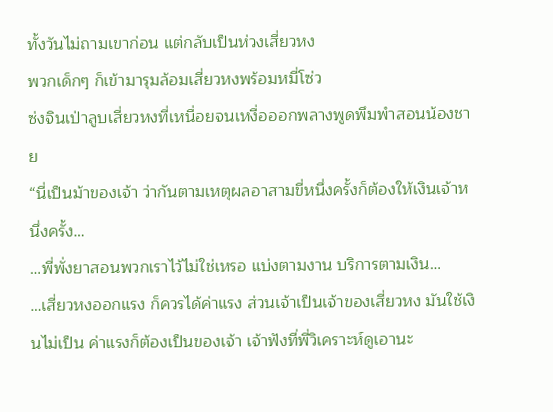ทั้งวันไม่ถามเขาก่อน แต่กลับเป็นห่วงเสี่ยวหง
พวกเด็กๆ ก็เข้ามารุมล้อมเสี่ยวหงพร้อมหมี่โซ่ว
ซ่งจินเป่าลูบเสี่ยวหงที่เหนื่อยจนเหงื่อออกพลางพูดพึมพำสอนน้องชาย
“นี่เป็นม้าของเจ้า ว่ากันตามเหตุผลอาสามขี่หนึ่งครั้งก็ต้องให้เงินเจ้าหนึ่งครั้ง…
…พี่พั่งยาสอนพวกเราไว้ไม่ใช่เหรอ แบ่งตามงาน บริการตามเงิน…
…เสี่ยวหงออกแรง ก็ควรได้ค่าแรง ส่วนเจ้าเป็นเจ้าของเสี่ยวหง มันใช้เงินไม่เป็น ค่าแรงก็ต้องเป็นของเจ้า เจ้าฟังที่พี่วิเคราะห์ดูเอานะ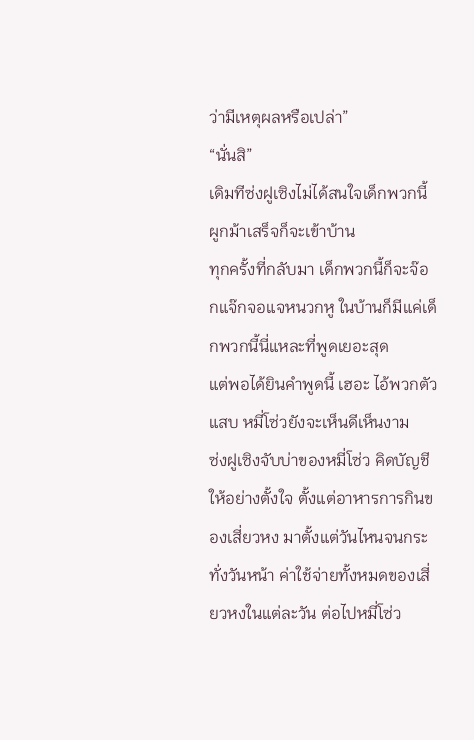ว่ามีเหตุผลหรือเปล่า”
“นั่นสิ”
เดิมทีซ่งฝูเซิงไม่ได้สนใจเด็กพวกนี้ ผูกม้าเสร็จก็จะเข้าบ้าน
ทุกครั้งที่กลับมา เด็กพวกนี้ก็จะจ๊อกแจ๊กจอแจหนวกหู ในบ้านก็มีแค่เด็กพวกนี้นี่แหละที่พูดเยอะสุด
แต่พอได้ยินคำพูดนี้ เฮอะ ไอ้พวกตัวแสบ หมี่โซ่วยังจะเห็นดีเห็นงาม
ซ่งฝูเซิงจับบ่าของหมี่โซ่ว คิดบัญชีให้อย่างตั้งใจ ตั้งแต่อาหารการกินของเสี่ยวหง มาตั้งแต่วันไหนจนกระทั่งวันหน้า ค่าใช้จ่ายทั้งหมดของเสี่ยวหงในแต่ละวัน ต่อไปหมี่โซ่ว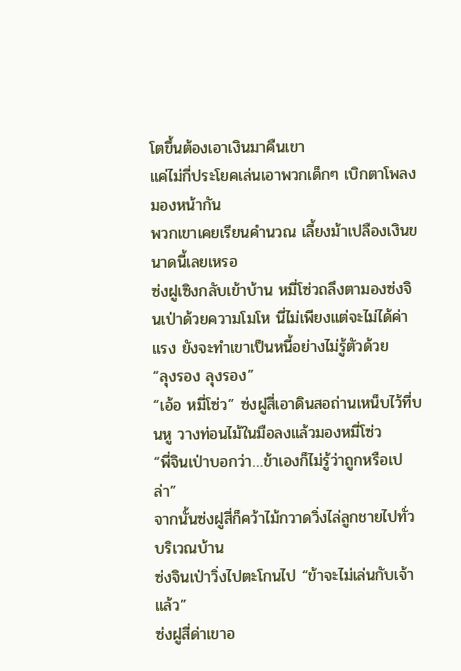โตขึ้นต้องเอาเงินมาคืนเขา
แค่ไม่กี่ประโยคเล่นเอาพวกเด็กๆ เบิกตาโพลง
มองหน้ากัน
พวกเขาเคยเรียนคำนวณ เลี้ยงม้าเปลืองเงินขนาดนี้เลยเหรอ
ซ่งฝูเซิงกลับเข้าบ้าน หมี่โซ่วถลึงตามองซ่งจินเป่าด้วยความโมโห นี่ไม่เพียงแต่จะไม่ได้ค่าแรง ยังจะทำเขาเป็นหนี้อย่างไม่รู้ตัวด้วย
“ลุงรอง ลุงรอง”
“เอ้อ หมี่โซ่ว” ซ่งฝูสี่เอาดินสอถ่านเหน็บไว้ที่บนหู วางท่อนไม้ในมือลงแล้วมองหมี่โซ่ว
“พี่จินเป่าบอกว่า…ข้าเองก็ไม่รู้ว่าถูกหรือเปล่า”
จากนั้นซ่งฝูสี่ก็คว้าไม้กวาดวิ่งไล่ลูกชายไปทั่วบริเวณบ้าน
ซ่งจินเป่าวิ่งไปตะโกนไป “ข้าจะไม่เล่นกับเจ้าแล้ว”
ซ่งฝูสี่ด่าเขาอ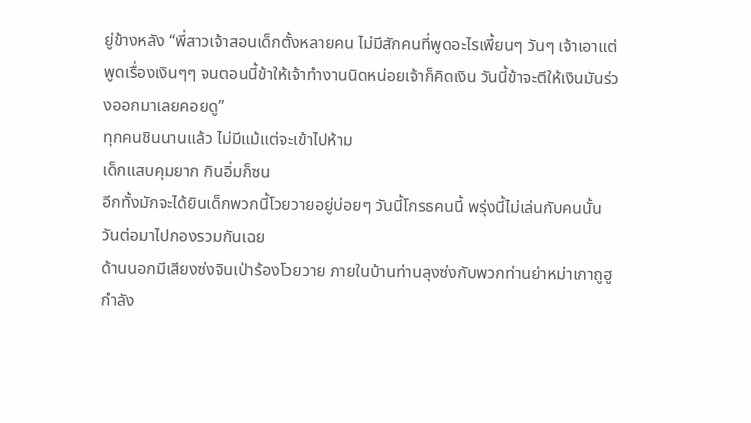ยู่ข้างหลัง “พี่สาวเจ้าสอนเด็กตั้งหลายคน ไม่มีสักคนที่พูดอะไรเพี้ยนๆ วันๆ เจ้าเอาแต่พูดเรื่องเงินๆๆ จนตอนนี้ข้าให้เจ้าทำงานนิดหน่อยเจ้าก็คิดเงิน วันนี้ข้าจะตีให้เงินมันร่วงออกมาเลยคอยดู”
ทุกคนชินนานแล้ว ไม่มีแม้แต่จะเข้าไปห้าม
เด็กแสบคุมยาก กินอิ่มก็ซน
อีกทั้งมักจะได้ยินเด็กพวกนี้โวยวายอยู่บ่อยๆ วันนี้โกรธคนนี้ พรุ่งนี้ไม่เล่นกับคนนั้น วันต่อมาไปกองรวมกันเฉย
ด้านนอกมีเสียงซ่งจินเป่าร้องโวยวาย ภายในบ้านท่านลุงซ่งกับพวกท่านย่าหม่าเกาถูฮูกำลัง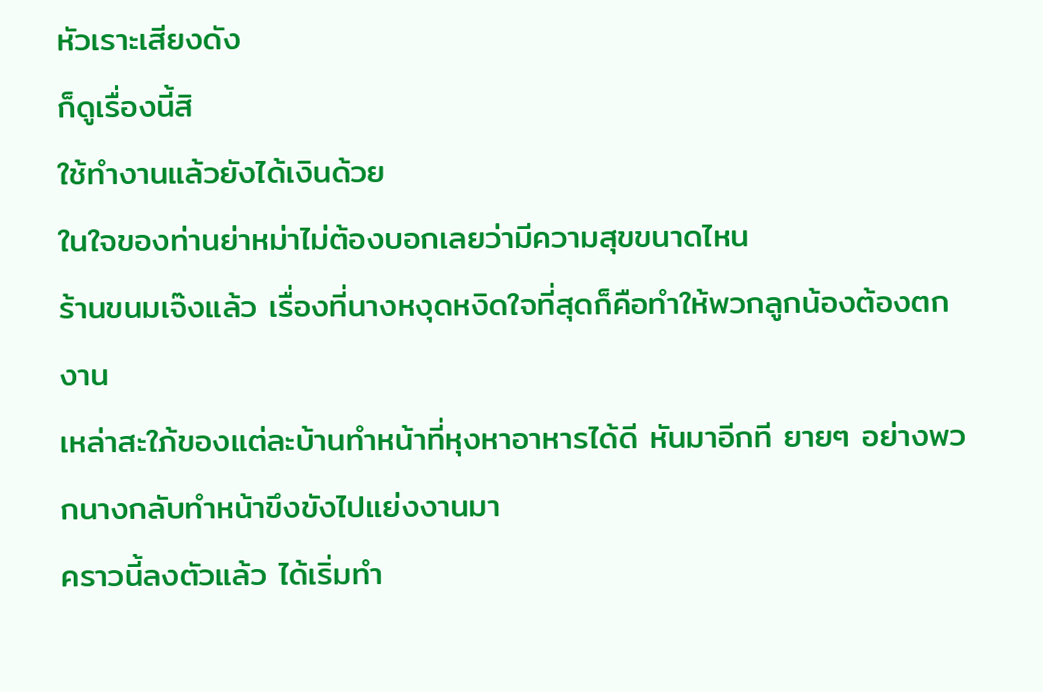หัวเราะเสียงดัง
ก็ดูเรื่องนี้สิ
ใช้ทำงานแล้วยังได้เงินด้วย
ในใจของท่านย่าหม่าไม่ต้องบอกเลยว่ามีความสุขขนาดไหน
ร้านขนมเจ๊งแล้ว เรื่องที่นางหงุดหงิดใจที่สุดก็คือทำให้พวกลูกน้องต้องตกงาน
เหล่าสะใภ้ของแต่ละบ้านทำหน้าที่หุงหาอาหารได้ดี หันมาอีกที ยายๆ อย่างพวกนางกลับทำหน้าขึงขังไปแย่งงานมา
คราวนี้ลงตัวแล้ว ได้เริ่มทำ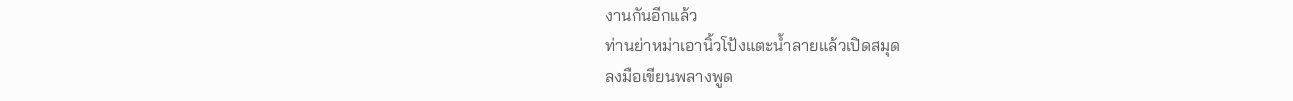งานกันอีกแล้ว
ท่านย่าหม่าเอานิ้วโป้งแตะน้ำลายแล้วเปิดสมุด
ลงมือเขียนพลางพูด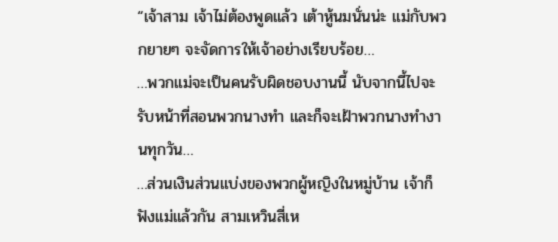“เจ้าสาม เจ้าไม่ต้องพูดแล้ว เต้าหู้นมนั่นน่ะ แม่กับพวกยายๆ จะจัดการให้เจ้าอย่างเรียบร้อย…
…พวกแม่จะเป็นคนรับผิดชอบงานนี้ นับจากนี้ไปจะรับหน้าที่สอนพวกนางทำ และก็จะเฝ้าพวกนางทำงานทุกวัน…
…ส่วนเงินส่วนแบ่งของพวกผู้หญิงในหมู่บ้าน เจ้าก็ฟังแม่แล้วกัน สามเหวินสี่เห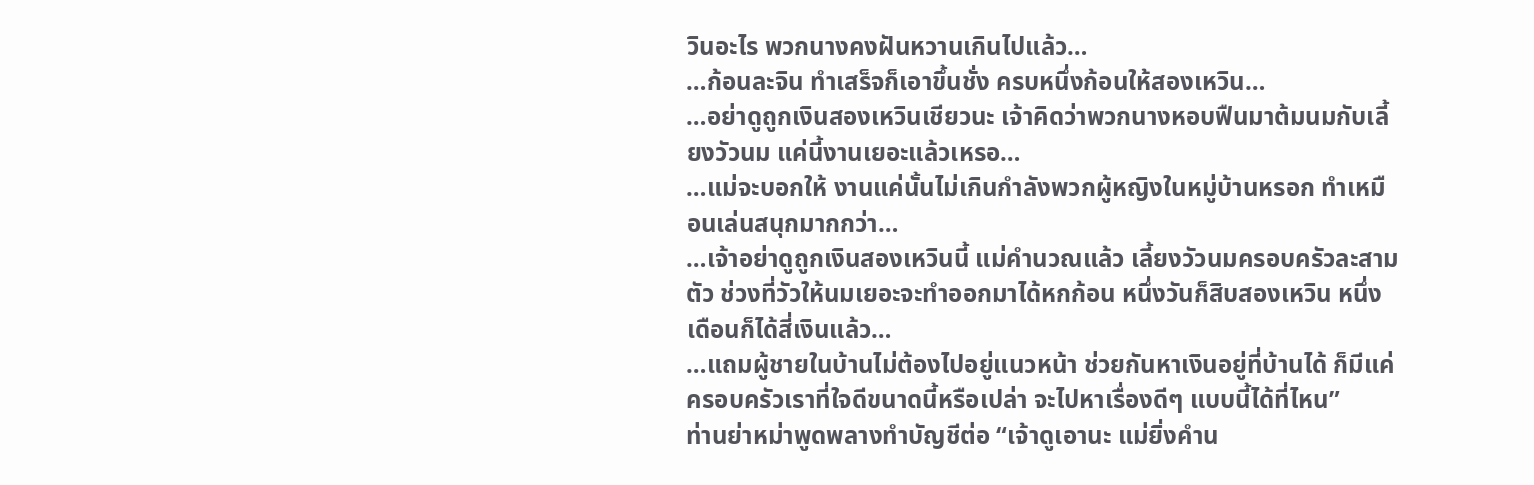วินอะไร พวกนางคงฝันหวานเกินไปแล้ว…
…ก้อนละจิน ทำเสร็จก็เอาขึ้นชั่ง ครบหนึ่งก้อนให้สองเหวิน…
…อย่าดูถูกเงินสองเหวินเชียวนะ เจ้าคิดว่าพวกนางหอบฟืนมาต้มนมกับเลี้ยงวัวนม แค่นี้งานเยอะแล้วเหรอ…
…แม่จะบอกให้ งานแค่นั้นไม่เกินกำลังพวกผู้หญิงในหมู่บ้านหรอก ทำเหมือนเล่นสนุกมากกว่า…
…เจ้าอย่าดูถูกเงินสองเหวินนี้ แม่คำนวณแล้ว เลี้ยงวัวนมครอบครัวละสามตัว ช่วงที่วัวให้นมเยอะจะทำออกมาได้หกก้อน หนึ่งวันก็สิบสองเหวิน หนึ่งเดือนก็ได้สี่เงินแล้ว…
…แถมผู้ชายในบ้านไม่ต้องไปอยู่แนวหน้า ช่วยกันหาเงินอยู่ที่บ้านได้ ก็มีแค่ครอบครัวเราที่ใจดีขนาดนี้หรือเปล่า จะไปหาเรื่องดีๆ แบบนี้ได้ที่ไหน”
ท่านย่าหม่าพูดพลางทำบัญชีต่อ “เจ้าดูเอานะ แม่ยิ่งคำน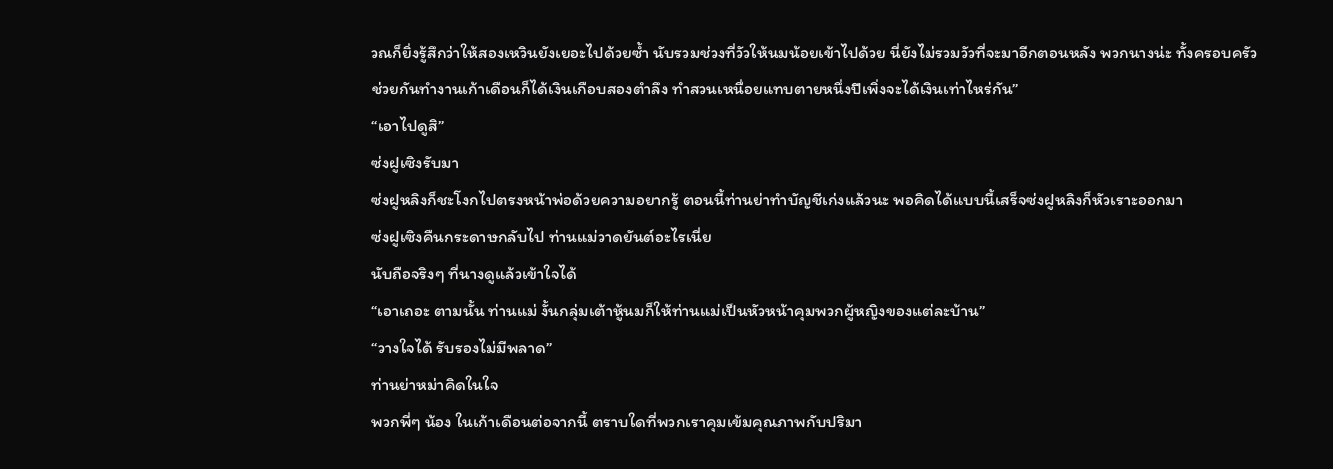วณก็ยิ่งรู้สึกว่าให้สองเหวินยังเยอะไปด้วยซ้ำ นับรวมช่วงที่วัวให้นมน้อยเข้าไปด้วย นี่ยังไม่รวมวัวที่จะมาอีกตอนหลัง พวกนางน่ะ ทั้งครอบครัวช่วยกันทำงานเก้าเดือนก็ได้เงินเกือบสองตำลึง ทำสวนเหนื่อยแทบตายหนึ่งปีเพิ่งจะได้เงินเท่าไหร่กัน”
“เอาไปดูสิ”
ซ่งฝูเซิงรับมา
ซ่งฝูหลิงก็ชะโงกไปตรงหน้าพ่อด้วยความอยากรู้ ตอนนี้ท่านย่าทำบัญชีเก่งแล้วนะ พอคิดได้แบบนี้เสร็จซ่งฝูหลิงก็หัวเราะออกมา
ซ่งฝูเซิงคืนกระดาษกลับไป ท่านแม่วาดยันต์อะไรเนี่ย
นับถือจริงๆ ที่นางดูแล้วเข้าใจได้
“เอาเถอะ ตามนั้น ท่านแม่ งั้นกลุ่มเต้าหู้นมก็ให้ท่านแม่เป็นหัวหน้าคุมพวกผู้หญิงของแต่ละบ้าน”
“วางใจได้ รับรองไม่มีพลาด”
ท่านย่าหม่าคิดในใจ
พวกพี่ๆ น้อง ในเก้าเดือนต่อจากนี้ ตราบใดที่พวกเราคุมเข้มคุณภาพกับปริมา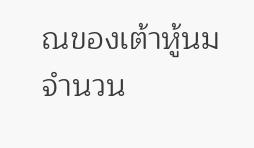ณของเต้าหู้นมจำนวน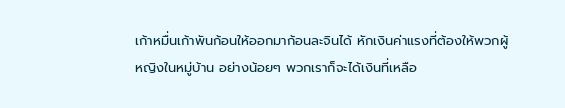เก้าหมื่นเก้าพันก้อนให้ออกมาก้อนละจินได้ หักเงินค่าแรงที่ต้องให้พวกผู้หญิงในหมู่บ้าน อย่างน้อยๆ พวกเราก็จะได้เงินที่เหลือ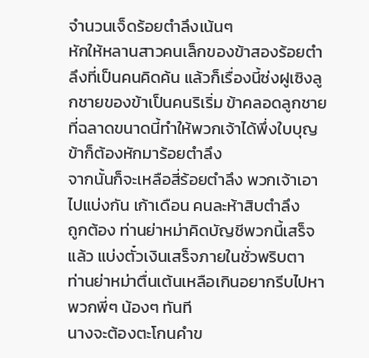จำนวนเจ็ดร้อยตำลึงเน้นๆ
หักให้หลานสาวคนเล็กของข้าสองร้อยตำลึงที่เป็นคนคิดค้น แล้วก็เรื่องนี้ซ่งฝูเซิงลูกชายของข้าเป็นคนริเริ่ม ข้าคลอดลูกชายที่ฉลาดขนาดนี้ทำให้พวกเจ้าได้พึ่งใบบุญ ข้าก็ต้องหักมาร้อยตำลึง
จากนั้นก็จะเหลือสี่ร้อยตำลึง พวกเจ้าเอาไปแบ่งกัน เก้าเดือน คนละห้าสิบตำลึง
ถูกต้อง ท่านย่าหม่าคิดบัญชีพวกนี้เสร็จแล้ว แบ่งตั๋วเงินเสร็จภายในชั่วพริบตา
ท่านย่าหม่าตื่นเต้นเหลือเกินอยากรีบไปหาพวกพี่ๆ น้องๆ ทันที
นางจะต้องตะโกนคำข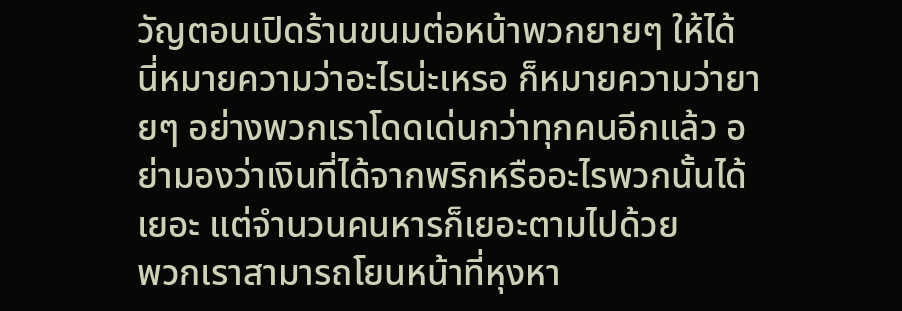วัญตอนเปิดร้านขนมต่อหน้าพวกยายๆ ให้ได้
นี่หมายความว่าอะไรน่ะเหรอ ก็หมายความว่ายายๆ อย่างพวกเราโดดเด่นกว่าทุกคนอีกแล้ว อย่ามองว่าเงินที่ได้จากพริกหรืออะไรพวกนั้นได้เยอะ แต่จำนวนคนหารก็เยอะตามไปด้วย
พวกเราสามารถโยนหน้าที่หุงหา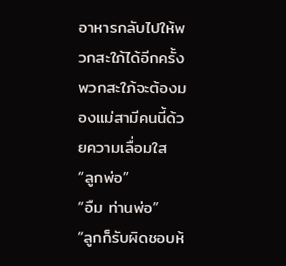อาหารกลับไปให้พวกสะใภ้ได้อีกครั้ง พวกสะใภ้จะต้องมองแม่สามีคนนี้ด้วยความเลื่อมใส
“ลูกพ่อ”
“อืม ท่านพ่อ”
“ลูกก็รับผิดชอบห้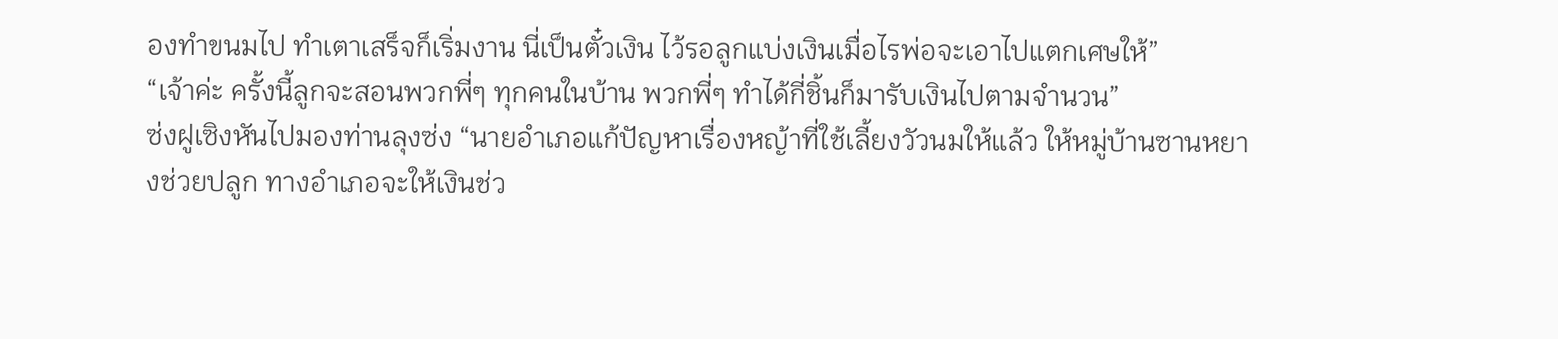องทำขนมไป ทำเตาเสร็จก็เริ่มงาน นี่เป็นตั๋วเงิน ไว้รอลูกแบ่งเงินเมื่อไรพ่อจะเอาไปแตกเศษให้”
“เจ้าค่ะ ครั้งนี้ลูกจะสอนพวกพี่ๆ ทุกคนในบ้าน พวกพี่ๆ ทำได้กี่ชิ้นก็มารับเงินไปตามจำนวน”
ซ่งฝูเซิงหันไปมองท่านลุงซ่ง “นายอำเภอแก้ปัญหาเรื่องหญ้าที่ใช้เลี้ยงวัวนมให้แล้ว ให้หมู่บ้านซานหยางช่วยปลูก ทางอำเภอจะให้เงินช่ว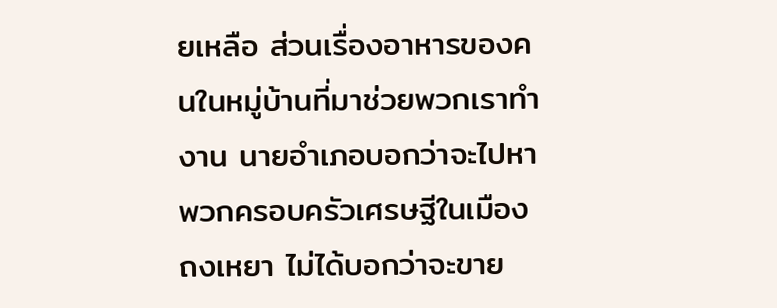ยเหลือ ส่วนเรื่องอาหารของคนในหมู่บ้านที่มาช่วยพวกเราทำงาน นายอำเภอบอกว่าจะไปหาพวกครอบครัวเศรษฐีในเมืองถงเหยา ไม่ได้บอกว่าจะขาย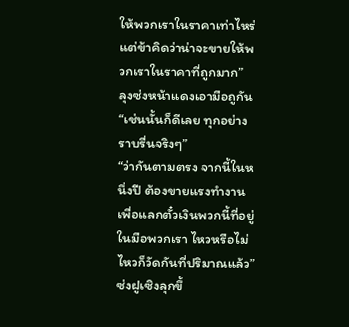ให้พวกเราในราคาเท่าไหร่ แต่ข้าคิดว่าน่าจะขายให้พวกเราในราคาที่ถูกมาก”
ลุงซ่งหน้าแดงเอามือถูกัน “เช่นนั้นก็ดีเลย ทุกอย่างราบรื่นจริงๆ”
“ว่ากันตามตรง จากนี้ในหนึ่งปี ต้องขายแรงทำงานเพื่อแลกตั๋วเงินพวกนี้ที่อยู่ในมือพวกเรา ไหวหรือไม่ไหวก็วัดกันที่ปริมาณแล้ว”
ซ่งฝูเซิงลุกขึ้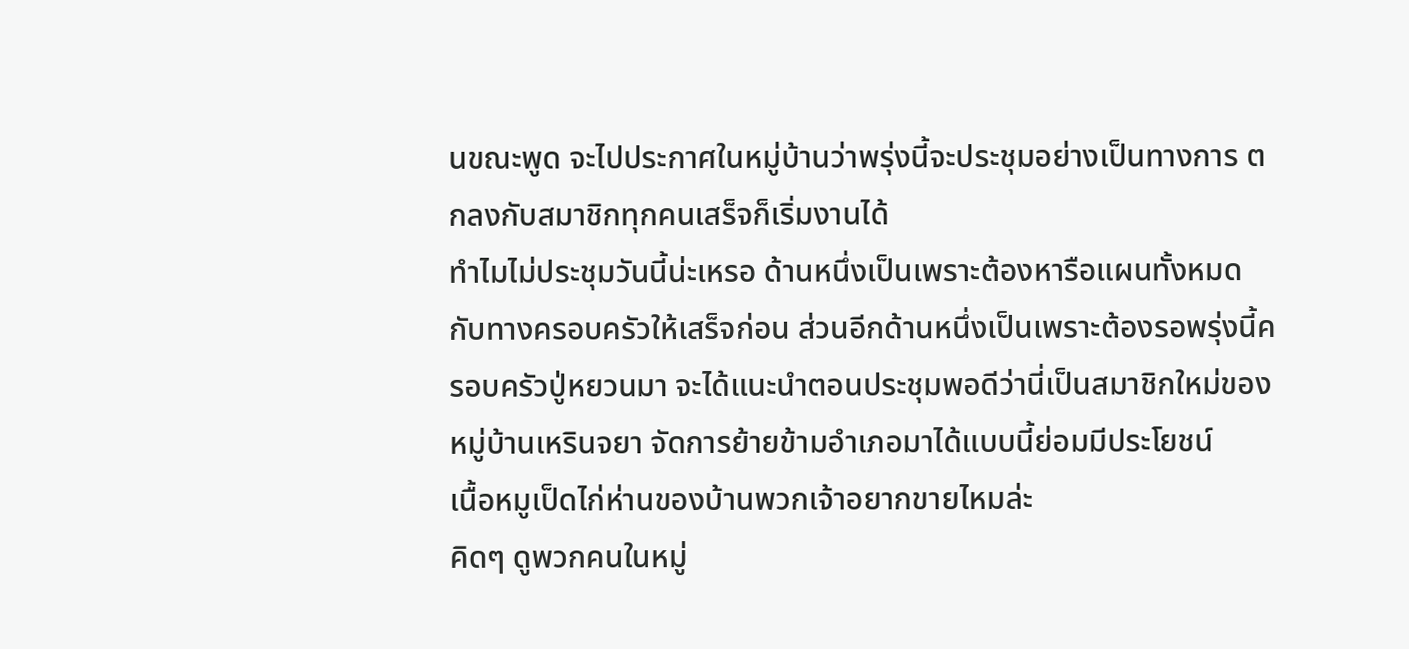นขณะพูด จะไปประกาศในหมู่บ้านว่าพรุ่งนี้จะประชุมอย่างเป็นทางการ ตกลงกับสมาชิกทุกคนเสร็จก็เริ่มงานได้
ทำไมไม่ประชุมวันนี้น่ะเหรอ ด้านหนึ่งเป็นเพราะต้องหารือแผนทั้งหมดกับทางครอบครัวให้เสร็จก่อน ส่วนอีกด้านหนึ่งเป็นเพราะต้องรอพรุ่งนี้ครอบครัวปู่หยวนมา จะได้แนะนำตอนประชุมพอดีว่านี่เป็นสมาชิกใหม่ของหมู่บ้านเหรินจยา จัดการย้ายข้ามอำเภอมาได้แบบนี้ย่อมมีประโยชน์
เนื้อหมูเป็ดไก่ห่านของบ้านพวกเจ้าอยากขายไหมล่ะ
คิดๆ ดูพวกคนในหมู่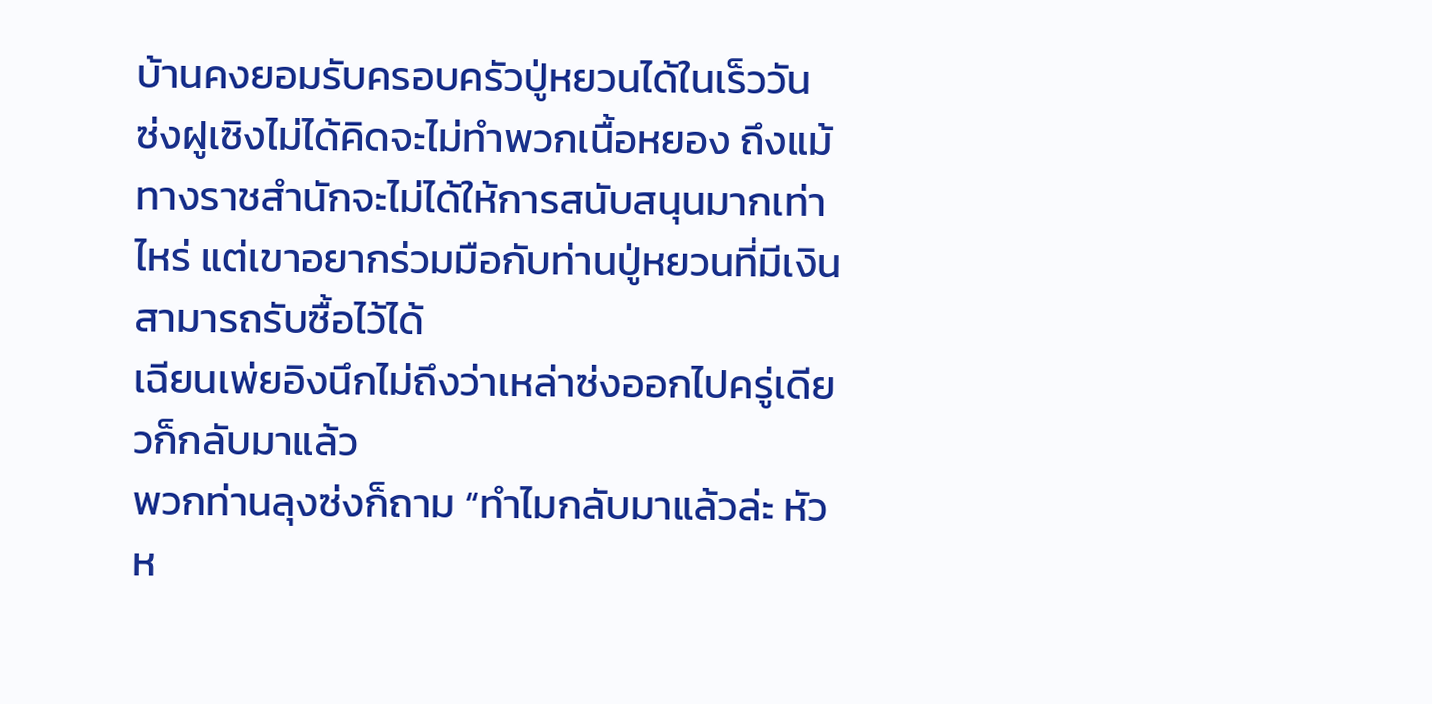บ้านคงยอมรับครอบครัวปู่หยวนได้ในเร็ววัน
ซ่งฝูเซิงไม่ได้คิดจะไม่ทำพวกเนื้อหยอง ถึงแม้ทางราชสำนักจะไม่ได้ให้การสนับสนุนมากเท่าไหร่ แต่เขาอยากร่วมมือกับท่านปู่หยวนที่มีเงินสามารถรับซื้อไว้ได้
เฉียนเพ่ยอิงนึกไม่ถึงว่าเหล่าซ่งออกไปครู่เดียวก็กลับมาแล้ว
พวกท่านลุงซ่งก็ถาม “ทำไมกลับมาแล้วล่ะ หัวห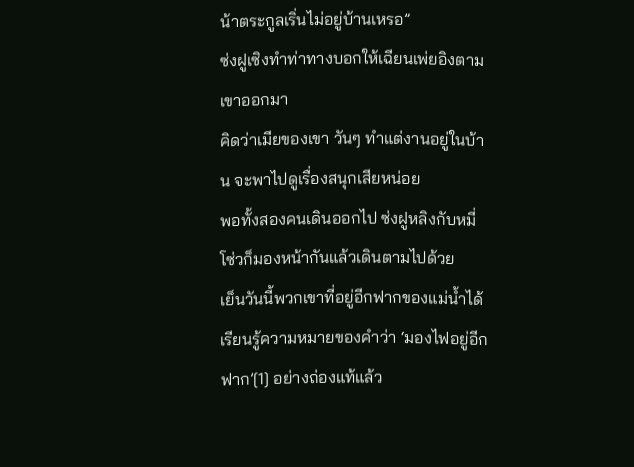น้าตระกูลเริ่นไม่อยู่บ้านเหรอ”
ซ่งฝูเซิงทำท่าทางบอกให้เฉียนเพ่ยอิงตามเขาออกมา
คิดว่าเมียของเขา วันๆ ทำแต่งานอยู่ในบ้าน จะพาไปดูเรื่องสนุกเสียหน่อย
พอทั้งสองคนเดินออกไป ซ่งฝูหลิงกับหมี่โซ่วก็มองหน้ากันแล้วเดินตามไปด้วย
เย็นวันนี้พวกเขาที่อยู่อีกฟากของแม่น้ำได้เรียนรู้ความหมายของคำว่า ‘มองไฟอยู่อีกฟาก’[1] อย่างถ่องแท้แล้ว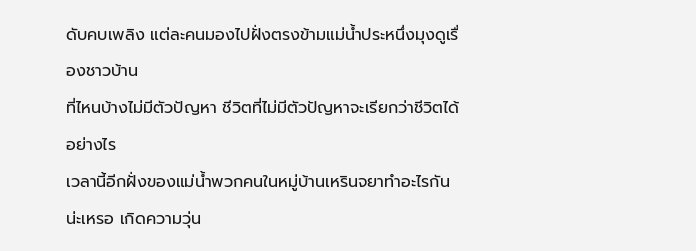ดับคบเพลิง แต่ละคนมองไปฝั่งตรงข้ามแม่น้ำประหนึ่งมุงดูเรื่องชาวบ้าน
ที่ไหนบ้างไม่มีตัวปัญหา ชีวิตที่ไม่มีตัวปัญหาจะเรียกว่าชีวิตได้อย่างไร
เวลานี้อีกฝั่งของแม่น้ำพวกคนในหมู่บ้านเหรินจยาทำอะไรกันน่ะเหรอ เกิดความวุ่น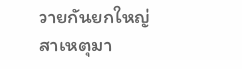วายกันยกใหญ่
สาเหตุมา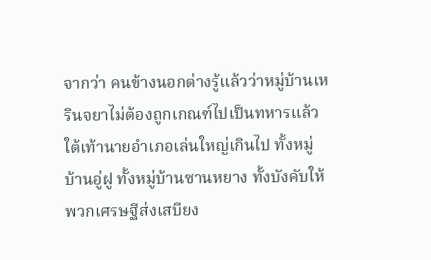จากว่า คนข้างนอกต่างรู้แล้วว่าหมู่บ้านเหรินจยาไม่ต้องถูกเกณฑ์ไปเป็นทหารแล้ว
ใต้เท้านายอำเภอเล่นใหญ่เกินไป ทั้งหมู่บ้านอู่ฝู ทั้งหมู่บ้านซานหยาง ทั้งบังคับให้พวกเศรษฐีส่งเสบียง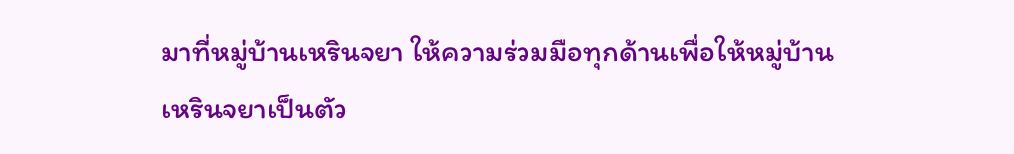มาที่หมู่บ้านเหรินจยา ให้ความร่วมมือทุกด้านเพื่อให้หมู่บ้านเหรินจยาเป็นตัว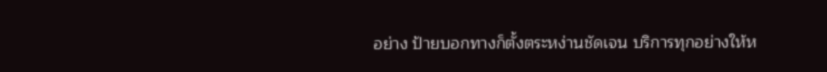อย่าง ป้ายบอกทางก็ตั้งตระหง่านชัดเจน บริการทุกอย่างให้ห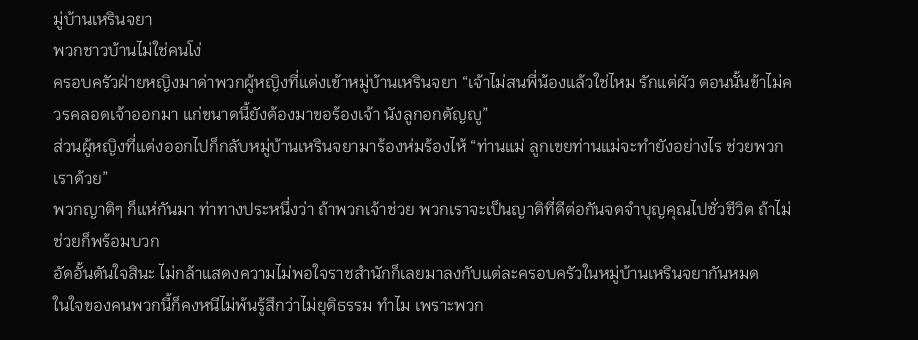มู่บ้านเหรินจยา
พวกชาวบ้านไม่ใช่คนโง่
ครอบครัวฝ่ายหญิงมาด่าพวกผู้หญิงที่แต่งเข้าหมู่บ้านเหรินจยา “เจ้าไม่สนพี่น้องแล้วใช่ไหม รักแต่ผัว ตอนนั้นข้าไม่ควรคลอดเจ้าออกมา แก่ขนาดนี้ยังต้องมาขอร้องเจ้า นังลูกอกตัญญู”
ส่วนผู้หญิงที่แต่งออกไปก็กลับหมู่บ้านเหรินจยามาร้องห่มร้องไห้ “ท่านแม่ ลูกเขยท่านแม่จะทำยังอย่างไร ช่วยพวกเราด้วย”
พวกญาติๆ ก็แห่กันมา ท่าทางประหนึ่งว่า ถ้าพวกเจ้าช่วย พวกเราจะเป็นญาติที่ดีต่อกันจดจำบุญคุณไปชั่วชีวิต ถ้าไม่ช่วยก็พร้อมบวก
อัดอั้นตันใจสินะ ไม่กล้าแสดงความไม่พอใจราชสำนักก็เลยมาลงกับแต่ละครอบครัวในหมู่บ้านเหรินจยากันหมด
ในใจของคนพวกนี้ก็คงหนีไม่พ้นรู้สึกว่าไม่ยุติธรรม ทำไม เพราะพวก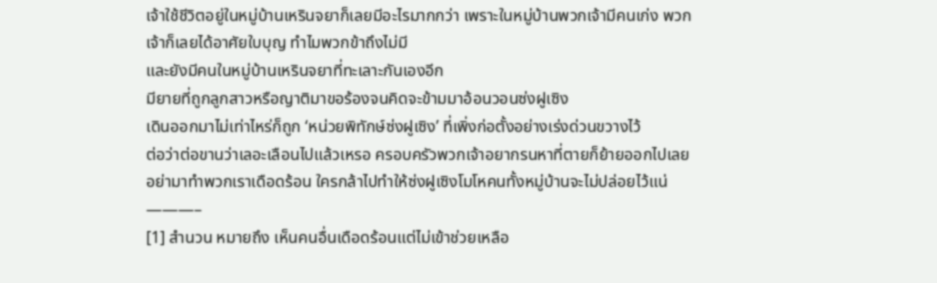เจ้าใช้ชีวิตอยู่ในหมู่บ้านเหรินจยาก็เลยมีอะไรมากกว่า เพราะในหมู่บ้านพวกเจ้ามีคนเก่ง พวกเจ้าก็เลยได้อาศัยใบบุญ ทำไมพวกข้าถึงไม่มี
และยังมีคนในหมู่บ้านเหรินจยาที่ทะเลาะกันเองอีก
มียายที่ถูกลูกสาวหรือญาติมาขอร้องจนคิดจะข้ามมาอ้อนวอนซ่งฝูเซิง
เดินออกมาไม่เท่าไหร่ก็ถูก ‘หน่วยพิทักษ์ซ่งฝูเซิง’ ที่เพิ่งก่อตั้งอย่างเร่งด่วนขวางไว้
ต่อว่าต่อขานว่าเลอะเลือนไปแล้วเหรอ ครอบครัวพวกเจ้าอยากรนหาที่ตายก็ย้ายออกไปเลย อย่ามาทำพวกเราเดือดร้อน ใครกล้าไปทำให้ซ่งฝูเซิงโมโหคนทั้งหมู่บ้านจะไม่ปล่อยไว้แน่
———–
[1] สำนวน หมายถึง เห็นคนอื่นเดือดร้อนแต่ไม่เข้าช่วยเหลือ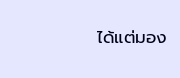ได้แต่มอง